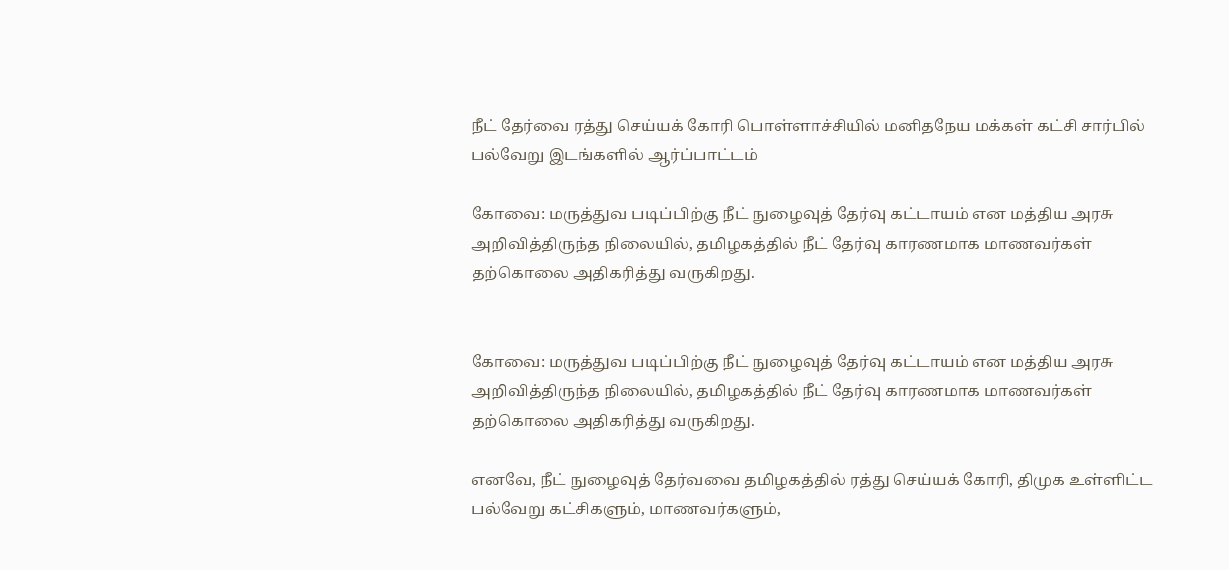நீட் தேர்வை ரத்து செய்யக் கோரி பொள்ளாச்சியில் மனிதநேய மக்கள் கட்சி சார்பில் பல்வேறு இடங்களில் ஆர்ப்பாட்டம்

கோவை: மருத்துவ படிப்பிற்கு நீட் நுழைவுத் தேர்வு கட்டாயம் என மத்திய அரசு அறிவித்திருந்த நிலையில், தமிழகத்தில் நீட் தேர்வு காரணமாக மாணவர்கள் தற்கொலை அதிகரித்து வருகிறது.


கோவை: மருத்துவ படிப்பிற்கு நீட் நுழைவுத் தேர்வு கட்டாயம் என மத்திய அரசு அறிவித்திருந்த நிலையில், தமிழகத்தில் நீட் தேர்வு காரணமாக மாணவர்கள் தற்கொலை அதிகரித்து வருகிறது.

எனவே, நீட் நுழைவுத் தேர்வவை தமிழகத்தில் ரத்து செய்யக் கோரி, திமுக உள்ளிட்ட பல்வேறு கட்சிகளும், மாணவர்களும்,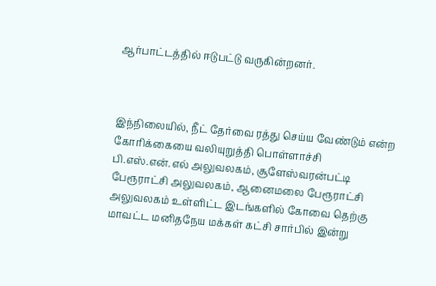ஆர்பாட்டத்தில் ஈடுபட்டு வருகின்றனர்.



இந்நிலையில், நீட் தேர்வை ரத்து செய்ய வேண்டும் என்ற கோரிக்கையை வலியுறுத்தி பொள்ளாச்சி பி.எஸ்.என்.எல் அலுவலகம், சூளேஸ்வரன்பட்டி பேரூராட்சி அலுவலகம், ஆனைமலை பேரூராட்சி அலுவலகம் உள்ளிட்ட இடங்களில் கோவை தெற்கு மாவட்ட மனிதநேய மக்கள் கட்சி சார்பில் இன்று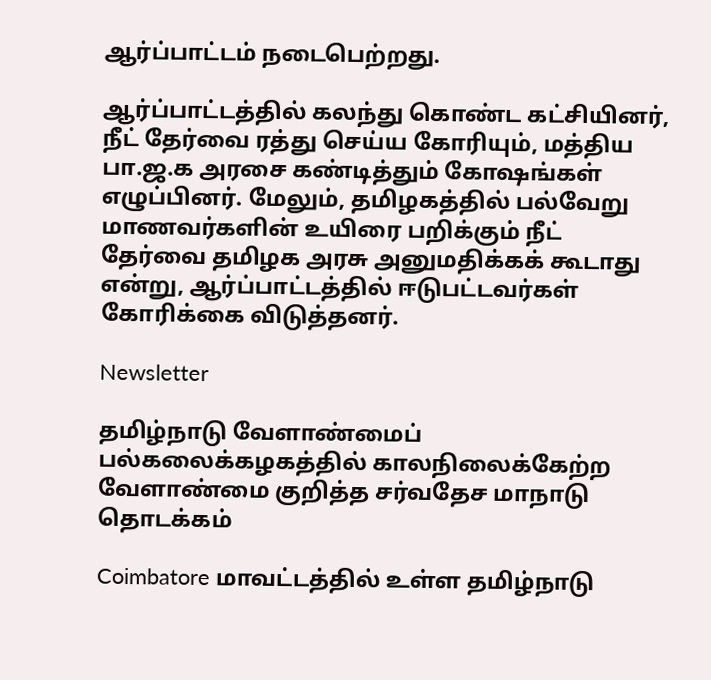ஆர்ப்பாட்டம் நடைபெற்றது.

ஆர்ப்பாட்டத்தில் கலந்து கொண்ட கட்சியினர், நீட் தேர்வை ரத்து செய்ய கோரியும், மத்திய பா.ஜ.க அரசை கண்டித்தும் கோஷங்கள் எழுப்பினர். மேலும், தமிழகத்தில் பல்வேறு மாணவர்களின் உயிரை பறிக்கும் நீட் தேர்வை தமிழக அரசு அனுமதிக்கக் கூடாது என்று, ஆர்ப்பாட்டத்தில் ஈடுபட்டவர்கள் கோரிக்கை விடுத்தனர்.

Newsletter

தமிழ்நாடு வேளாண்மைப் பல்கலைக்கழகத்தில் காலநிலைக்கேற்ற வேளாண்மை குறித்த சர்வதேச மாநாடு தொடக்கம்

Coimbatore மாவட்டத்தில் உள்ள தமிழ்நாடு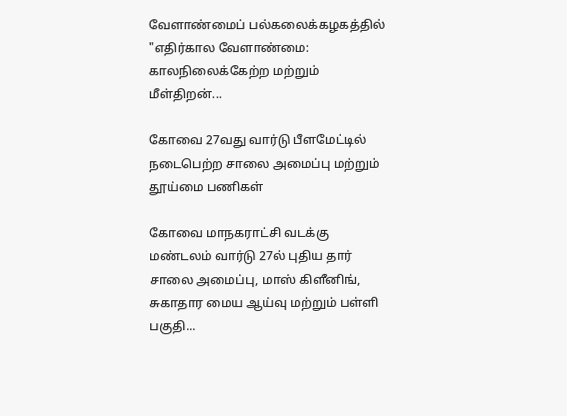வேளாண்மைப் பல்கலைக்கழகத்தில் "எதிர்கால வேளாண்மை: காலநிலைக்கேற்ற மற்றும் மீள்திறன்...

கோவை 27வது வார்டு பீளமேட்டில் நடைபெற்ற சாலை அமைப்பு மற்றும் தூய்மை பணிகள்

கோவை மாநகராட்சி வடக்கு மண்டலம் வார்டு 27ல் புதிய தார் சாலை அமைப்பு, மாஸ் கிளீனிங், சுகாதார மைய ஆய்வு மற்றும் பள்ளி பகுதி...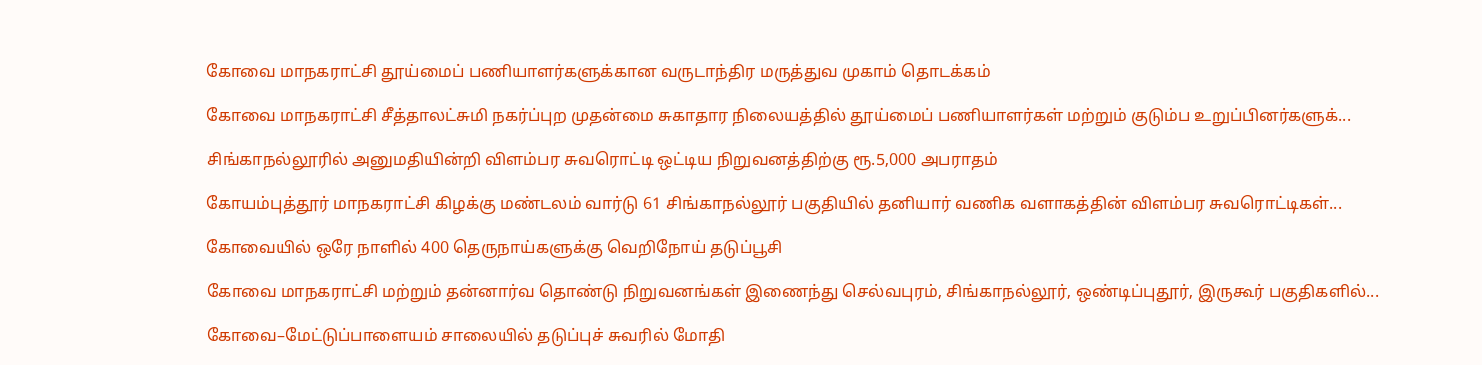கோவை மாநகராட்சி தூய்மைப் பணியாளர்களுக்கான வருடாந்திர மருத்துவ முகாம் தொடக்கம்

கோவை மாநகராட்சி சீத்தாலட்சுமி நகர்ப்புற முதன்மை சுகாதார நிலையத்தில் தூய்மைப் பணியாளர்கள் மற்றும் குடும்ப உறுப்பினர்களுக்...

சிங்காநல்லூரில் அனுமதியின்றி விளம்பர சுவரொட்டி ஒட்டிய நிறுவனத்திற்கு ரூ.5,000 அபராதம்

கோயம்புத்தூர் மாநகராட்சி கிழக்கு மண்டலம் வார்டு 61 சிங்காநல்லூர் பகுதியில் தனியார் வணிக வளாகத்தின் விளம்பர சுவரொட்டிகள்...

கோவையில் ஒரே நாளில் 400 தெருநாய்களுக்கு வெறிநோய் தடுப்பூசி

கோவை மாநகராட்சி மற்றும் தன்னார்வ தொண்டு நிறுவனங்கள் இணைந்து செல்வபுரம், சிங்காநல்லூர், ஒண்டிப்புதூர், இருகூர் பகுதிகளில்...

கோவை–மேட்டுப்பாளையம் சாலையில் தடுப்புச் சுவரில் மோதி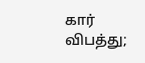கார் விபத்து;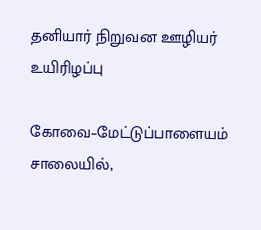தனியார் நிறுவன ஊழியர் உயிரிழப்பு

கோவை–மேட்டுப்பாளையம் சாலையில்,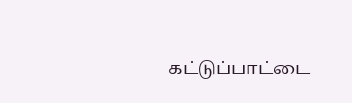கட்டுப்பாட்டை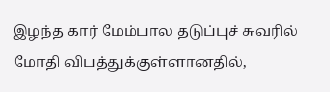இழந்த கார் மேம்பால தடுப்புச் சுவரில் மோதி விபத்துக்குள்ளானதில்,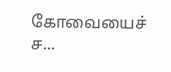கோவையைச் ச...